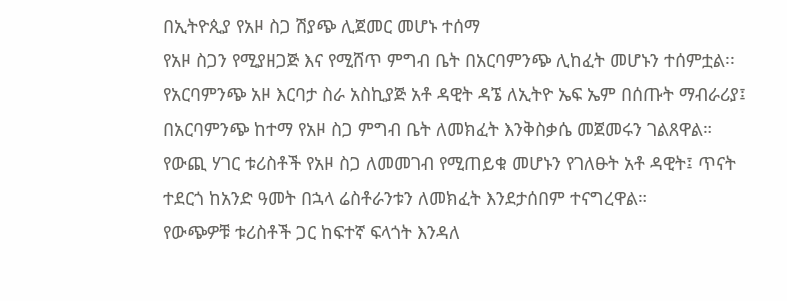በኢትዮጲያ የአዞ ስጋ ሽያጭ ሊጀመር መሆኑ ተሰማ
የአዞ ስጋን የሚያዘጋጅ እና የሚሸጥ ምግብ ቤት በአርባምንጭ ሊከፈት መሆኑን ተሰምቷል፡፡
የአርባምንጭ አዞ እርባታ ስራ አስኪያጅ አቶ ዳዊት ዳኜ ለኢትዮ ኤፍ ኤም በሰጡት ማብራሪያ፤ በአርባምንጭ ከተማ የአዞ ስጋ ምግብ ቤት ለመክፈት እንቅስቃሴ መጀመሩን ገልጸዋል።
የውጪ ሃገር ቱሪስቶች የአዞ ስጋ ለመመገብ የሚጠይቁ መሆኑን የገለፁት አቶ ዳዊት፤ ጥናት ተደርጎ ከአንድ ዓመት በኋላ ሬስቶራንቱን ለመክፈት እንደታሰበም ተናግረዋል።
የውጭዎቹ ቱሪስቶች ጋር ከፍተኛ ፍላጎት እንዳለ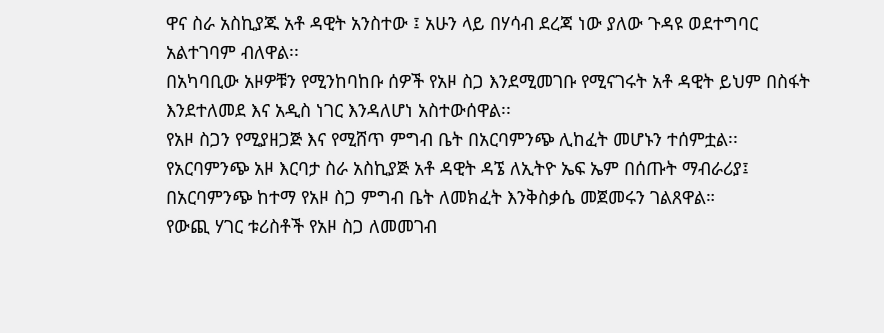ዋና ስራ አስኪያጁ አቶ ዳዊት አንስተው ፤ አሁን ላይ በሃሳብ ደረጃ ነው ያለው ጉዳዩ ወደተግባር አልተገባም ብለዋል፡፡
በአካባቢው አዞዎቹን የሚንከባከቡ ሰዎች የአዞ ስጋ እንደሚመገቡ የሚናገሩት አቶ ዳዊት ይህም በስፋት እንደተለመደ እና አዲስ ነገር እንዳለሆነ አስተውሰዋል፡፡
የአዞ ስጋን የሚያዘጋጅ እና የሚሸጥ ምግብ ቤት በአርባምንጭ ሊከፈት መሆኑን ተሰምቷል፡፡
የአርባምንጭ አዞ እርባታ ስራ አስኪያጅ አቶ ዳዊት ዳኜ ለኢትዮ ኤፍ ኤም በሰጡት ማብራሪያ፤ በአርባምንጭ ከተማ የአዞ ስጋ ምግብ ቤት ለመክፈት እንቅስቃሴ መጀመሩን ገልጸዋል።
የውጪ ሃገር ቱሪስቶች የአዞ ስጋ ለመመገብ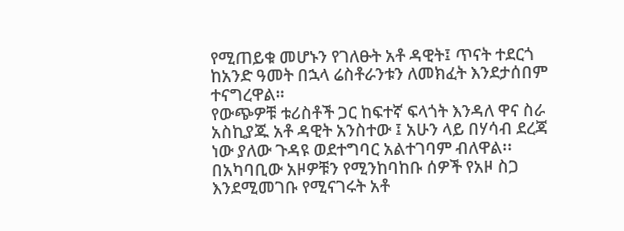የሚጠይቁ መሆኑን የገለፁት አቶ ዳዊት፤ ጥናት ተደርጎ ከአንድ ዓመት በኋላ ሬስቶራንቱን ለመክፈት እንደታሰበም ተናግረዋል።
የውጭዎቹ ቱሪስቶች ጋር ከፍተኛ ፍላጎት እንዳለ ዋና ስራ አስኪያጁ አቶ ዳዊት አንስተው ፤ አሁን ላይ በሃሳብ ደረጃ ነው ያለው ጉዳዩ ወደተግባር አልተገባም ብለዋል፡፡
በአካባቢው አዞዎቹን የሚንከባከቡ ሰዎች የአዞ ስጋ እንደሚመገቡ የሚናገሩት አቶ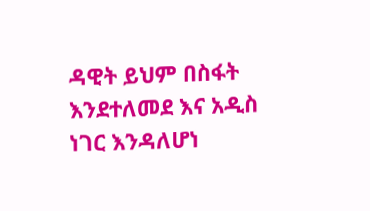ዳዊት ይህም በስፋት እንደተለመደ እና አዲስ ነገር እንዳለሆነ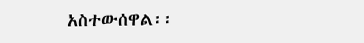አስተውሰዋል፡፡